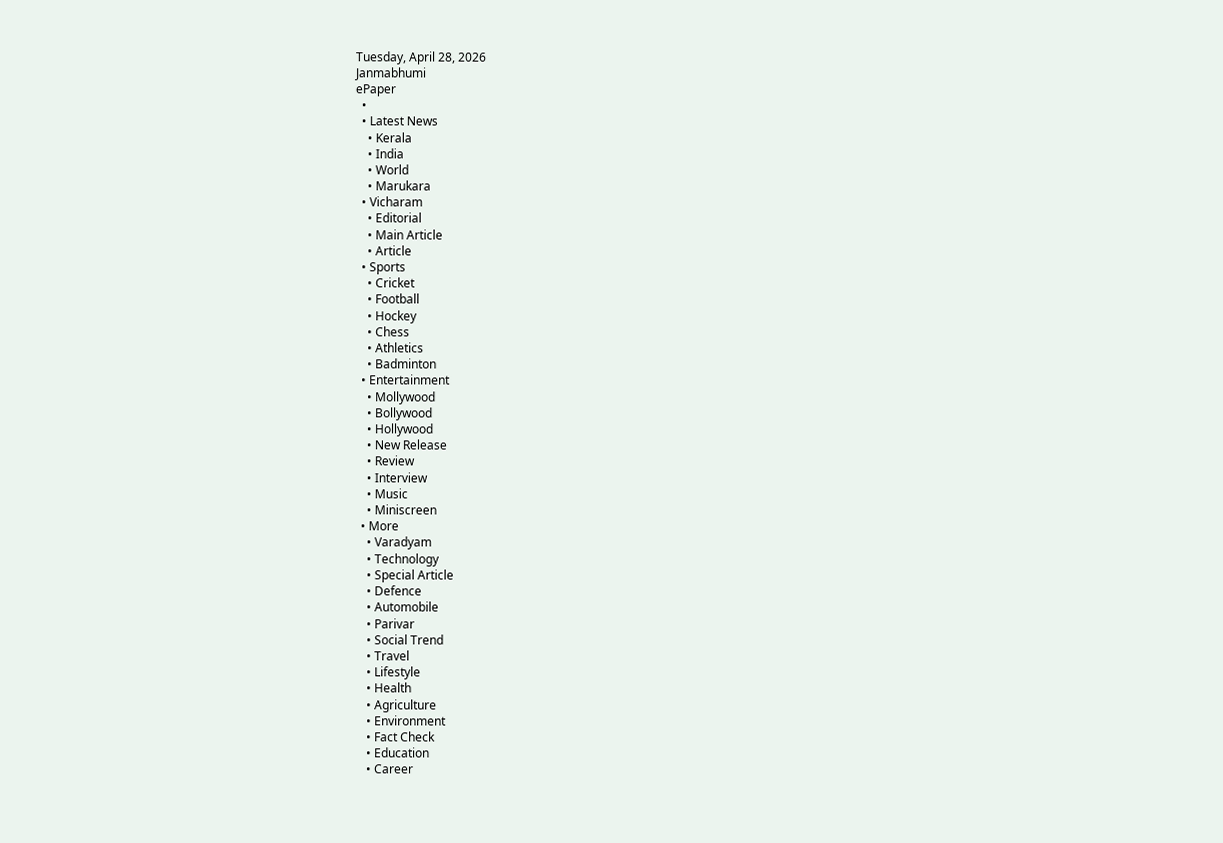Tuesday, April 28, 2026
Janmabhumi
ePaper
  •
  • Latest News
    • Kerala
    • India
    • World
    • Marukara
  • Vicharam
    • Editorial
    • Main Article
    • Article
  • Sports
    • Cricket
    • Football
    • Hockey
    • Chess
    • Athletics
    • Badminton
  • Entertainment
    • Mollywood
    • Bollywood
    • Hollywood
    • New Release
    • Review
    • Interview
    • Music
    • Miniscreen
  • More
    • Varadyam
    • Technology
    • Special Article
    • Defence
    • Automobile
    • Parivar
    • Social Trend
    • Travel
    • Lifestyle
    • Health
    • Agriculture
    • Environment
    • Fact Check
    • Education
    • Career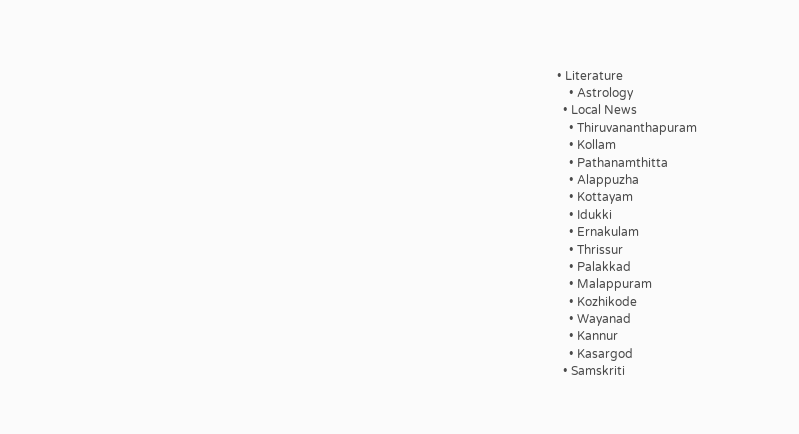• Literature
    • Astrology
  • Local News
    • Thiruvananthapuram
    • Kollam
    • Pathanamthitta
    • Alappuzha
    • Kottayam
    • Idukki
    • Ernakulam
    • Thrissur
    • Palakkad
    • Malappuram
    • Kozhikode
    • Wayanad
    • Kannur
    • Kasargod
  • Samskriti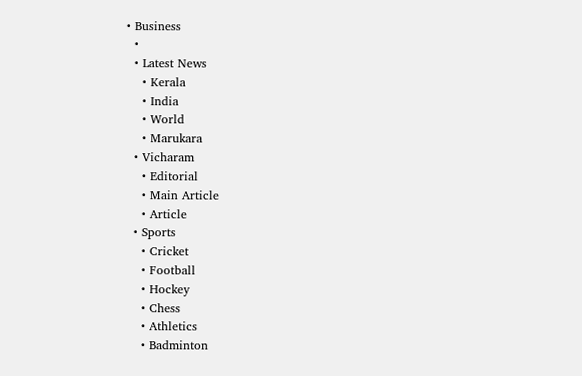• Business
  •
  • Latest News
    • Kerala
    • India
    • World
    • Marukara
  • Vicharam
    • Editorial
    • Main Article
    • Article
  • Sports
    • Cricket
    • Football
    • Hockey
    • Chess
    • Athletics
    • Badminton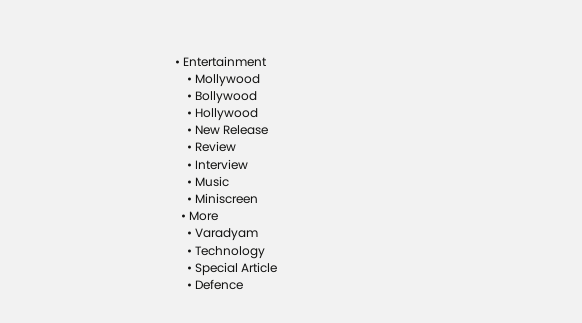• Entertainment
    • Mollywood
    • Bollywood
    • Hollywood
    • New Release
    • Review
    • Interview
    • Music
    • Miniscreen
  • More
    • Varadyam
    • Technology
    • Special Article
    • Defence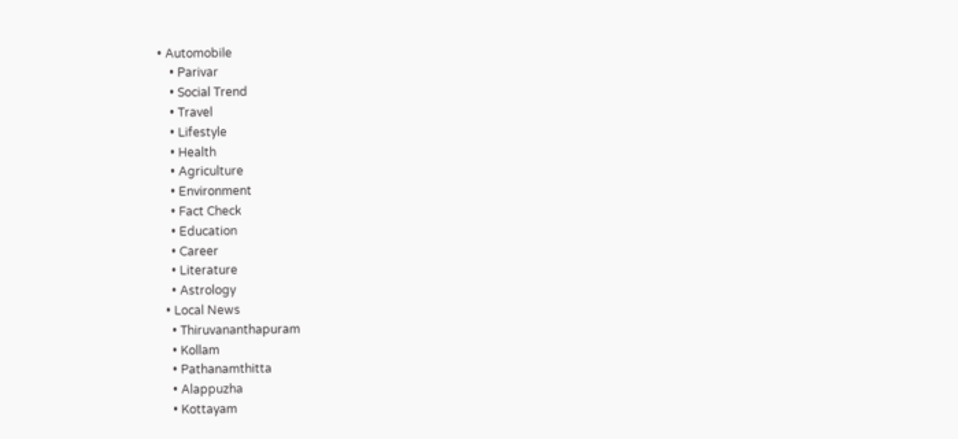• Automobile
    • Parivar
    • Social Trend
    • Travel
    • Lifestyle
    • Health
    • Agriculture
    • Environment
    • Fact Check
    • Education
    • Career
    • Literature
    • Astrology
  • Local News
    • Thiruvananthapuram
    • Kollam
    • Pathanamthitta
    • Alappuzha
    • Kottayam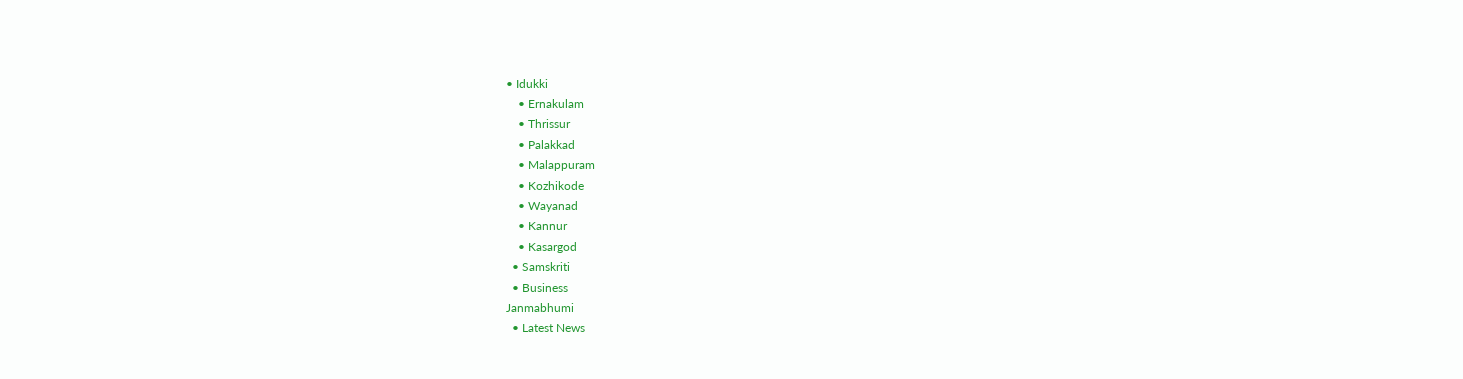• Idukki
    • Ernakulam
    • Thrissur
    • Palakkad
    • Malappuram
    • Kozhikode
    • Wayanad
    • Kannur
    • Kasargod
  • Samskriti
  • Business
Janmabhumi
  • Latest News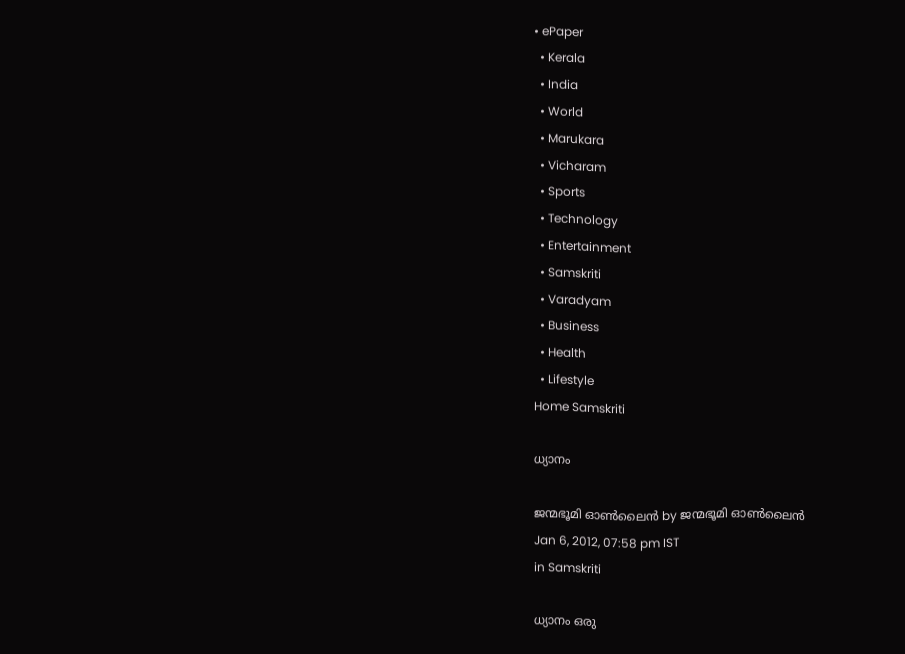• ePaper
  • Kerala
  • India
  • World
  • Marukara
  • Vicharam
  • Sports
  • Technology
  • Entertainment
  • Samskriti
  • Varadyam
  • Business
  • Health
  • Lifestyle
Home Samskriti

ധ്യാനം

ജന്മഭൂമി ഓണ്‍ലൈന്‍ by ജന്മഭൂമി ഓണ്‍ലൈന്‍
Jan 6, 2012, 07:58 pm IST
in Samskriti

ധ്യാനം ഒരു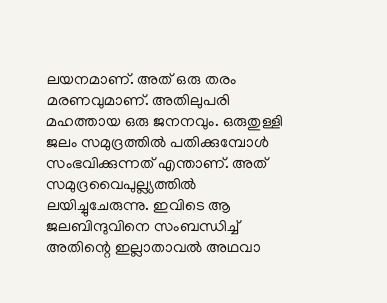ലയനമാണ്‌. അത്‌ ഒരു തരം മരണവുമാണ്‌. അതിലുപരി മഹത്തായ ഒരു ജനനവും. ഒരുതുള്ളി ജലം സമുദ്രത്തില്‍ പതിക്കുമ്പോള്‍ സംഭവിക്കുന്നത്‌ എന്താണ്‌. അത്‌ സമുദ്രവൈപുല്ല്യത്തില്‍ ലയിച്ചുചേരുന്നു. ഇവിടെ ആ ജലബിന്ദുവിനെ സംബന്ധിച്ച്‌ അതിന്റെ ഇല്ലാതാവല്‍ അഥവാ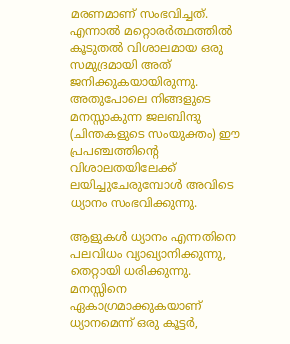മരണമാണ്‌ സംഭവിച്ചത്‌. എന്നാല്‍ മറ്റൊരര്‍ത്ഥത്തില്‍ കൂടുതല്‍ വിശാലമായ ഒരു സമുദ്രമായി അത്‌ ജനിക്കുകയായിരുന്നു. അതുപോലെ നിങ്ങളുടെ മനസ്സാകുന്ന ജലബിന്ദു (ചിന്തകളുടെ സംയുക്തം) ഈ പ്രപഞ്ചത്തിന്റെ വിശാലതയിലേക്ക്‌ ലയിച്ചുചേരുമ്പോള്‍ അവിടെ ധ്യാനം സംഭവിക്കുന്നു.

ആളുകള്‍ ധ്യാനം എന്നതിനെ പലവിധം വ്യാഖ്യാനിക്കുന്നു, തെറ്റായി ധരിക്കുന്നു. മനസ്സിനെ ഏകാഗ്രമാക്കുകയാണ്‌ ധ്യാനമെന്ന്‌ ഒരു കൂട്ടര്‍,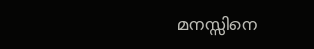മനസ്സിനെ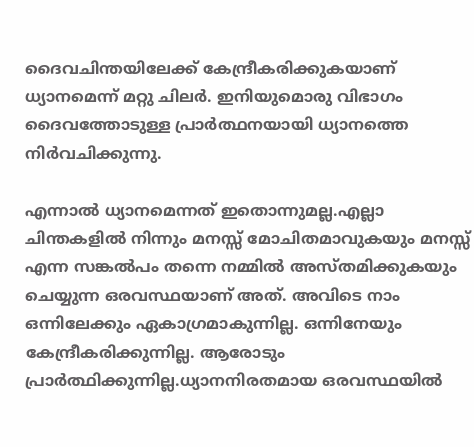ദൈവചിന്തയിലേക്ക്‌ കേന്ദ്രീകരിക്കുകയാണ്‌ ധ്യാനമെന്ന്‌ മറ്റു ചിലര്‍. ഇനിയുമൊരു വിഭാഗം ദൈവത്തോടുള്ള പ്രാര്‍ത്ഥനയായി ധ്യാനത്തെ നിര്‍വചിക്കുന്നു.

എന്നാല്‍ ധ്യാനമെന്നത്‌ ഇതൊന്നുമല്ല.എല്ലാ ചിന്തകളില്‍ നിന്നും മനസ്സ്‌ മോചിതമാവുകയും മനസ്സ്‌ എന്ന സങ്കല്‍പം തന്നെ നമ്മില്‍ അസ്തമിക്കുകയും ചെയ്യുന്ന ഒരവസ്ഥയാണ്‌ അത്‌. അവിടെ നാം ഒന്നിലേക്കും ഏകാഗ്രമാകുന്നില്ല. ഒന്നിനേയും കേന്ദ്രീകരിക്കുന്നില്ല. ആരോടും പ്രാര്‍ത്ഥിക്കുന്നില്ല.ധ്യാനനിരതമായ ഒരവസ്ഥയില്‍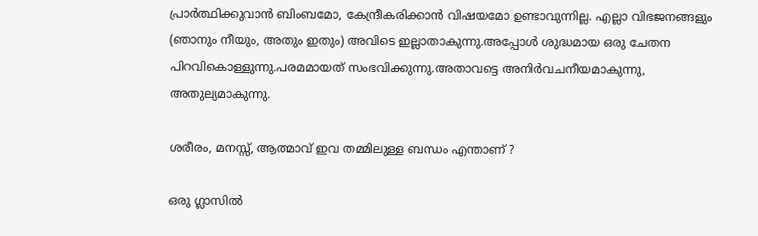പ്രാര്‍ത്ഥിക്കുവാന്‍ ബിംബമോ, കേന്ദ്രീകരിക്കാന്‍ വിഷയമോ ഉണ്ടാവുന്നില്ല. എല്ലാ വിഭജനങ്ങളും (ഞാനും നീയും, അതും ഇതും) അവിടെ ഇല്ലാതാകുന്നു.അപ്പോള്‍ ശുദ്ധമായ ഒരു ചേതന പിറവികൊള്ളുന്നു.പരമമായത്‌ സംഭവിക്കുന്നു.അതാവട്ടെ അനിര്‍വചനീയമാകുന്നു, അതുല്യമാകുന്നു.

ശരീരം, മനസ്സ്‌, ആത്മാവ്‌ ഇവ തമ്മിലുള്ള ബന്ധം എന്താണ്‌ ?

ഒരു ഗ്ലാസില്‍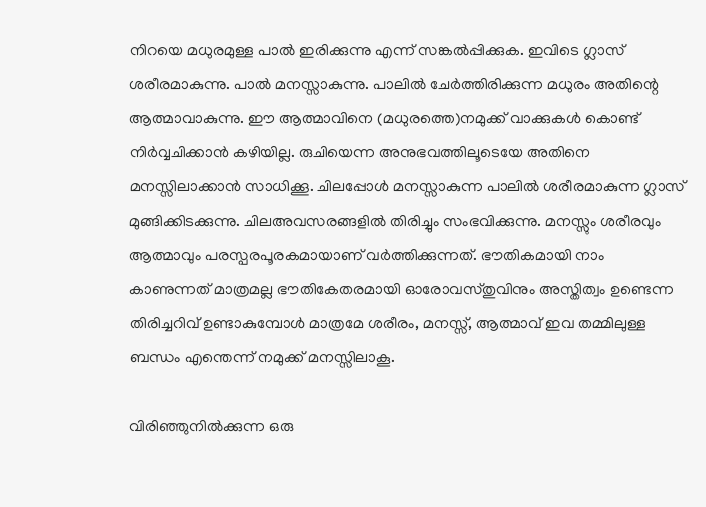നിറയെ മധുരമുള്ള പാല്‍ ഇരിക്കുന്നു എന്ന്‌ സങ്കല്‍പ്പിക്കുക. ഇവിടെ ഗ്ലാസ്‌ ശരീരമാകുന്നു. പാല്‍ മനസ്സാകുന്നു. പാലില്‍ ചേര്‍ത്തിരിക്കുന്ന മധുരം അതിന്റെ ആത്മാവാകുന്നു. ഈ ആത്മാവിനെ (മധുരത്തെ)നമുക്ക്‌ വാക്കുകള്‍ കൊണ്ട്‌ നിര്‍വ്വചിക്കാന്‍ കഴിയില്ല. രുചിയെന്ന അനുഭവത്തിലൂടെയേ അതിനെ മനസ്സിലാക്കാന്‍ സാധിക്കൂ. ചിലപ്പോള്‍ മനസ്സാകുന്ന പാലില്‍ ശരീരമാകുന്ന ഗ്ലാസ്‌ മുങ്ങിക്കിടക്കുന്നു. ചിലഅവസരങ്ങളില്‍ തിരിച്ചും സംഭവിക്കുന്നു. മനസ്സും ശരീരവും ആത്മാവും പരസ്പരപൂരകമായാണ്‌ വര്‍ത്തിക്കുന്നത്‌. ഭൗതികമായി നാം കാണുന്നത്‌ മാത്രമല്ല ഭൗതികേതരമായി ഓരോവസ്തുവിനും അസ്തിത്വം ഉണ്ടെന്ന തിരിച്ചറിവ്‌ ഉണ്ടാകുമ്പോള്‍ മാത്രമേ ശരീരം, മനസ്സ്‌, ആത്മാവ്‌ ഇവ തമ്മിലുള്ള ബന്ധം എന്തെന്ന്‌ നമുക്ക്‌ മനസ്സിലാകൂ.

വിരിഞ്ഞുനില്‍ക്കുന്ന ഒരു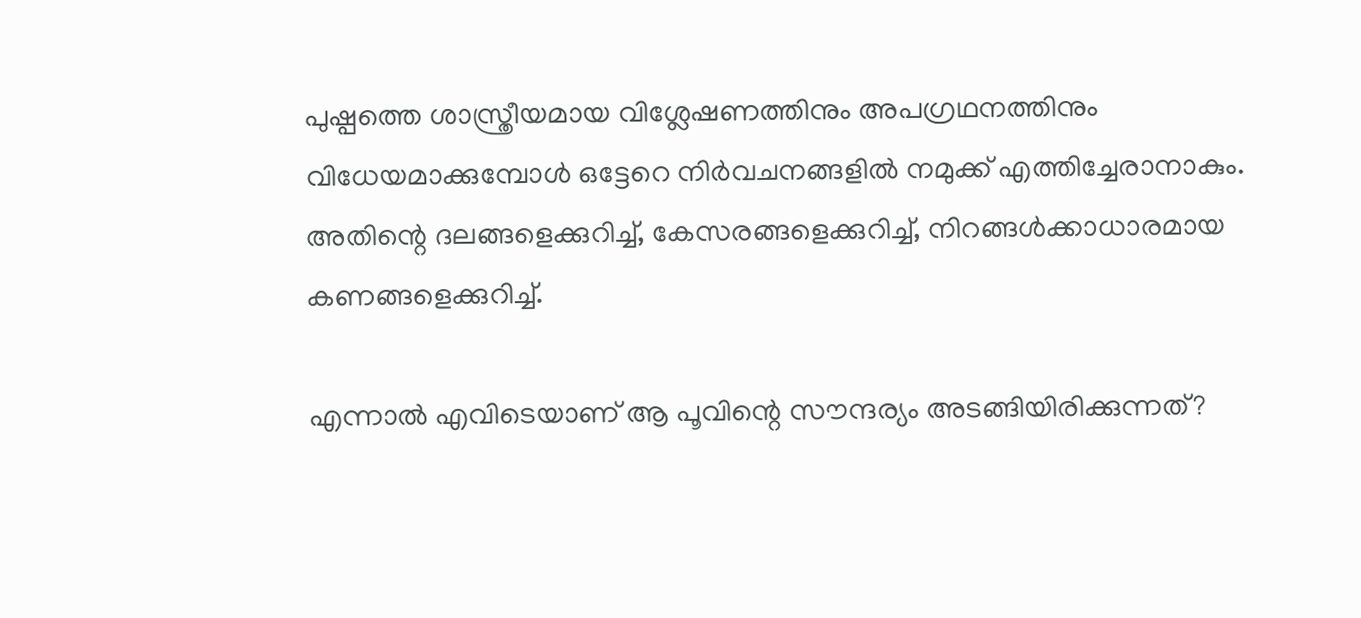പുഷ്പത്തെ ശാസ്ത്രീയമായ വിശ്ലേഷണത്തിനും അപഗ്രഥനത്തിനും വിധേയമാക്കുമ്പോള്‍ ഒട്ടേറെ നിര്‍വചനങ്ങളില്‍ നമുക്ക്‌ എത്തിച്ചേരാനാകും. അതിന്റെ ദലങ്ങളെക്കുറിച്ച്‌, കേസരങ്ങളെക്കുറിച്ച്‌, നിറങ്ങള്‍ക്കാധാരമായ കണങ്ങളെക്കുറിച്ച്‌.

എന്നാല്‍ എവിടെയാണ്‌ ആ പൂവിന്റെ സൗന്ദര്യം അടങ്ങിയിരിക്കുന്നത്‌?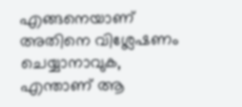എങ്ങനെയാണ്‌ അതിനെ വിശ്ലേഷണം ചെയ്യാനാവുക, എന്താണ്‌ ആ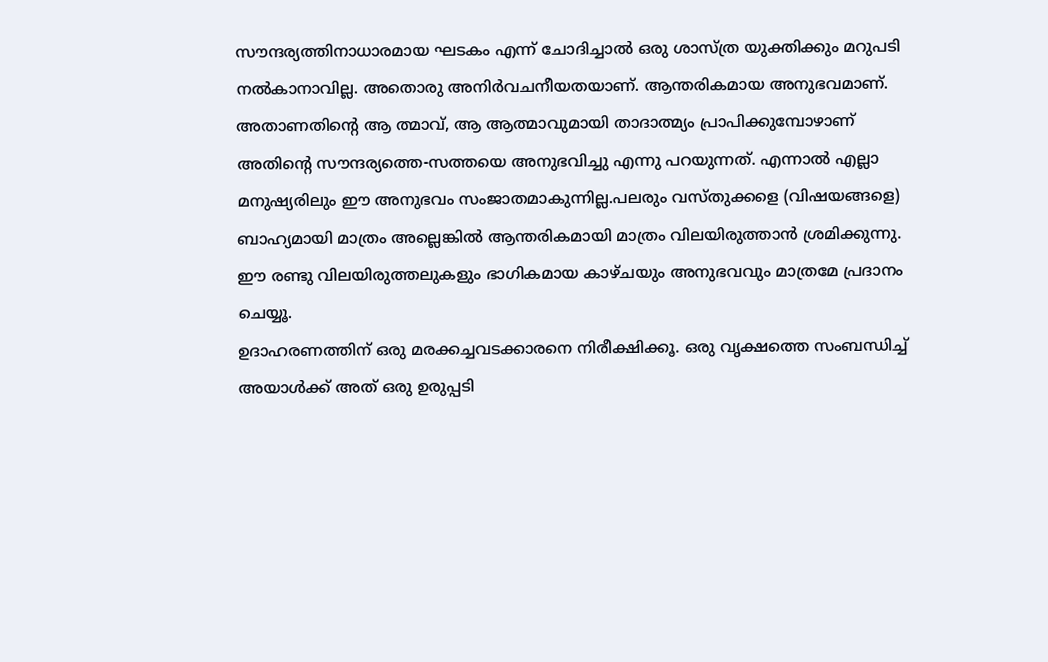സൗന്ദര്യത്തിനാധാരമായ ഘടകം എന്ന്‌ ചോദിച്ചാല്‍ ഒരു ശാസ്ത്ര യുക്തിക്കും മറുപടി നല്‍കാനാവില്ല. അതൊരു അനിര്‍വചനീയതയാണ്‌. ആന്തരികമായ അനുഭവമാണ്‌. അതാണതിന്റെ ആ ത്മാവ്‌, ആ ആത്മാവുമായി താദാത്മ്യം പ്രാപിക്കുമ്പോഴാണ്‌ അതിന്റെ സൗന്ദര്യത്തെ-സത്തയെ അനുഭവിച്ചു എന്നു പറയുന്നത്‌. എന്നാല്‍ എല്ലാ മനുഷ്യരിലും ഈ അനുഭവം സംജാതമാകുന്നില്ല.പലരും വസ്തുക്കളെ (വിഷയങ്ങളെ) ബാഹ്യമായി മാത്രം അല്ലെങ്കില്‍ ആന്തരികമായി മാത്രം വിലയിരുത്താന്‍ ശ്രമിക്കുന്നു. ഈ രണ്ടു വിലയിരുത്തലുകളും ഭാഗികമായ കാഴ്ചയും അനുഭവവും മാത്രമേ പ്രദാനം ചെയ്യൂ.
ഉദാഹരണത്തിന്‌ ഒരു മരക്കച്ചവടക്കാരനെ നിരീക്ഷിക്കൂ. ഒരു വൃക്ഷത്തെ സംബന്ധിച്ച്‌ അയാള്‍ക്ക്‌ അത്‌ ഒരു ഉരുപ്പടി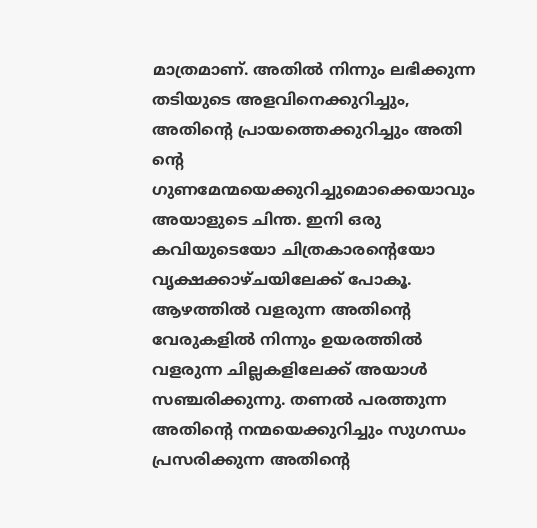മാത്രമാണ്‌. അതില്‍ നിന്നും ലഭിക്കുന്ന തടിയുടെ അളവിനെക്കുറിച്ചും, അതിന്റെ പ്രായത്തെക്കുറിച്ചും അതി ന്റെ ഗുണമേന്മയെക്കുറിച്ചുമൊക്കെയാവും അയാളുടെ ചിന്ത. ഇനി ഒരു കവിയുടെയോ ചിത്രകാരന്റെയോ വൃക്ഷക്കാഴ്ചയിലേക്ക്‌ പോകൂ. ആഴത്തില്‍ വളരുന്ന അതിന്റെ വേരുകളില്‍ നിന്നും ഉയരത്തില്‍ വളരുന്ന ചില്ലകളിലേക്ക്‌ അയാള്‍ സഞ്ചരിക്കുന്നു. തണല്‍ പരത്തുന്ന അതിന്റെ നന്മയെക്കുറിച്ചും സുഗന്ധം പ്രസരിക്കുന്ന അതിന്റെ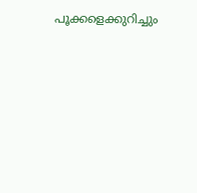പൂക്കളെക്കുറിച്ചും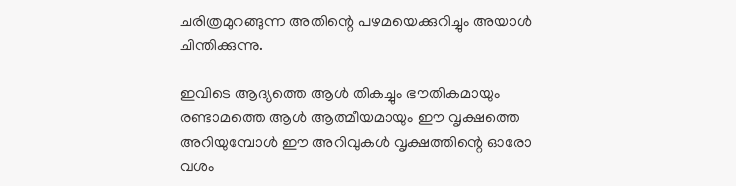ചരിത്രമുറങ്ങുന്ന അതിന്റെ പഴമയെക്കുറിച്ചും അയാള്‍ ചിന്തിക്കുന്നു.

ഇവിടെ ആദ്യത്തെ ആള്‍ തികച്ചും ഭൗതികമായും രണ്ടാമത്തെ ആള്‍ ആത്മീയമായും ഈ വൃക്ഷത്തെ അറിയുമ്പോള്‍ ഈ അറിവുകള്‍ വൃക്ഷത്തിന്റെ ഓരോ വശം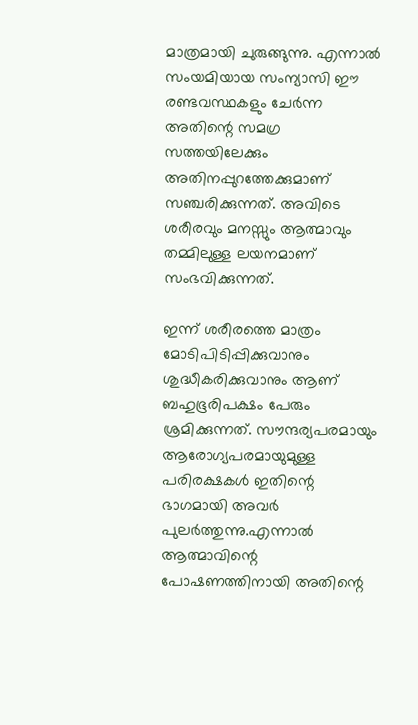മാത്രമായി ചുരുങ്ങുന്നു. എന്നാല്‍ സംയമിയായ സംന്യാസി ഈ രണ്ടവസ്ഥകളും ചേര്‍ന്ന അതിന്റെ സമഗ്ര സത്തയിലേക്കും അതിനപ്പുറത്തേക്കുമാണ്‌ സഞ്ചരിക്കുന്നത്‌. അവിടെ ശരീരവും മനസ്സും ആത്മാവും തമ്മിലുള്ള ലയനമാണ്‌ സംഭവിക്കുന്നത്‌.

ഇന്ന്‌ ശരീരത്തെ മാത്രം മോടിപിടിപ്പിക്കുവാനും ശുദ്ധീകരിക്കുവാനും ആണ്‌ ബഹുഭൂരിപക്ഷം പേരും ശ്രമിക്കുന്നത്‌. സൗന്ദര്യപരമായും ആരോഗ്യപരമായുമുള്ള പരിരക്ഷകള്‍ ഇതിന്റെ ഭാഗമായി അവര്‍ പുലര്‍ത്തുന്നു.എന്നാല്‍ ആത്മാവിന്റെ പോഷണത്തിനായി അതിന്റെ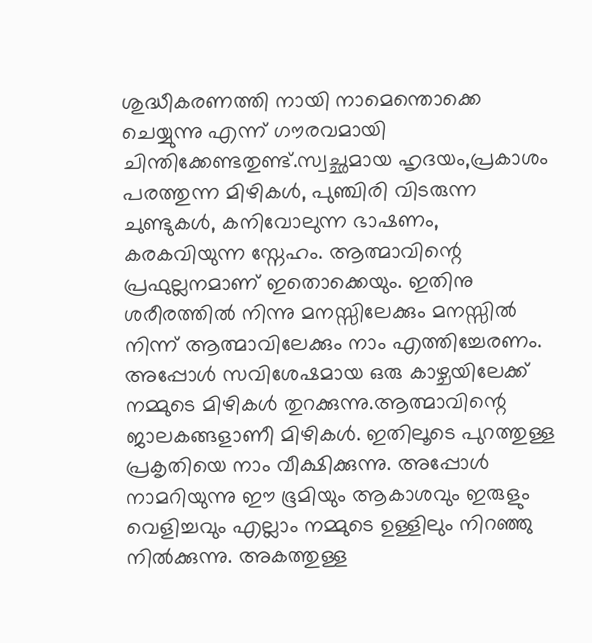ശുദ്ധീകരണത്തി നായി നാമെന്തൊക്കെ ചെയ്യുന്നു എന്ന്‌ ഗൗരവമായി ചിന്തിക്കേണ്ടതുണ്ട്‌.സ്വച്ഛമായ ഹൃദയം,പ്രകാശം പരത്തുന്ന മിഴികള്‍, പുഞ്ചിരി വിടരുന്ന ചുണ്ടുകള്‍, കനിവോലുന്ന ഭാഷണം, കരകവിയുന്ന സ്നേഹം. ആത്മാവിന്റെ പ്രഫുല്ലനമാണ്‌ ഇതൊക്കെയും. ഇതിനു ശരീരത്തില്‍ നിന്നു മനസ്സിലേക്കും മനസ്സില്‍ നിന്ന്‌ ആത്മാവിലേക്കും നാം എത്തിച്ചേരണം.
അപ്പോള്‍ സവിശേഷമായ ഒരു കാഴ്ചയിലേക്ക്‌ നമ്മുടെ മിഴികള്‍ തുറക്കുന്നു.ആത്മാവിന്റെ ജാലകങ്ങളാണീ മിഴികള്‍. ഇതിലൂടെ പുറത്തുള്ള പ്രകൃതിയെ നാം വീക്ഷിക്കുന്നു. അപ്പോള്‍ നാമറിയുന്നു ഈ ഭൂമിയും ആകാശവും ഇരുളും വെളിച്ചവും എല്ലാം നമ്മുടെ ഉള്ളിലും നിറഞ്ഞു നില്‍ക്കുന്നു. അകത്തുള്ള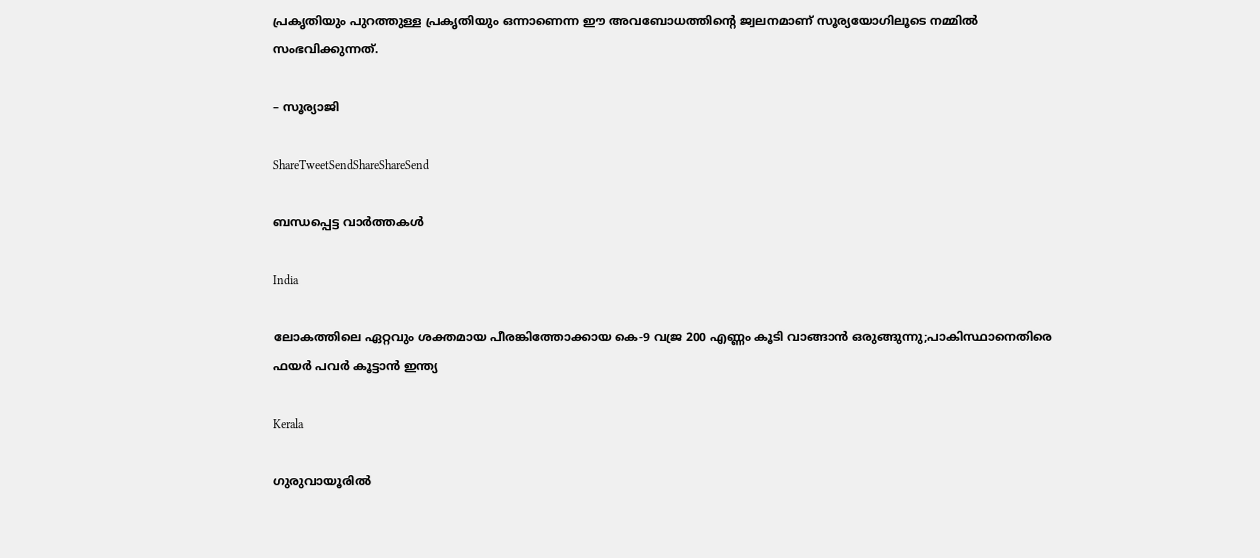പ്രകൃതിയും പുറത്തുള്ള പ്രകൃതിയും ഒന്നാണെന്ന ഈ അവബോധത്തിന്റെ ജ്വലനമാണ്‌ സൂര്യയോഗിലൂടെ നമ്മില്‍ സംഭവിക്കുന്നത്‌.

– സൂര്യാജി

ShareTweetSendShareShareSend

ബന്ധപ്പെട്ട വാര്‍ത്തകള്‍

India

ലോകത്തിലെ ഏറ്റവും ശക്തമായ പീരങ്കിത്തോക്കായ കെ-9 വജ്ര 200 എണ്ണം കൂടി വാങ്ങാന്‍ ഒരുങ്ങുന്നു;പാകിസ്ഥാനെതിരെ ഫയര്‍ പവര്‍ കൂട്ടാന്‍ ഇന്ത്യ

Kerala

ഗുരുവായൂരില്‍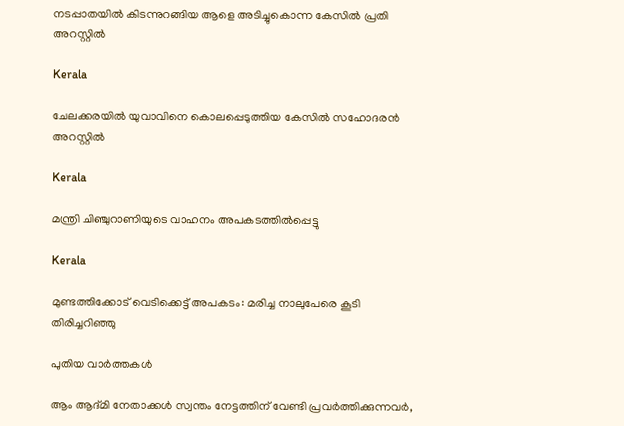നടപ്പാതയില്‍ കിടന്നുറങ്ങിയ ആളെ അടിച്ചുകൊന്ന കേസില്‍ പ്രതി അറസ്റ്റില്‍

Kerala

ചേലക്കരയില്‍ യുവാവിനെ കൊലപ്പെടുത്തിയ കേസില്‍ സഹോദരന്‍ അറസ്റ്റില്‍

Kerala

മന്ത്രി ചിഞ്ചുറാണിയുടെ വാഹനം അപകടത്തില്‍പ്പെട്ടു

Kerala

മുണ്ടത്തിക്കോട് വെടിക്കെട്ട് അപകടം: മരിച്ച നാലുപേരെ കൂടി തിരിച്ചറിഞ്ഞു

പുതിയ വാര്‍ത്തകള്‍

ആം ആദ്മി നേതാക്കള്‍ സ്വന്തം നേട്ടത്തിന് വേണ്ടി പ്രവര്‍ത്തിക്കുന്നവര്‍,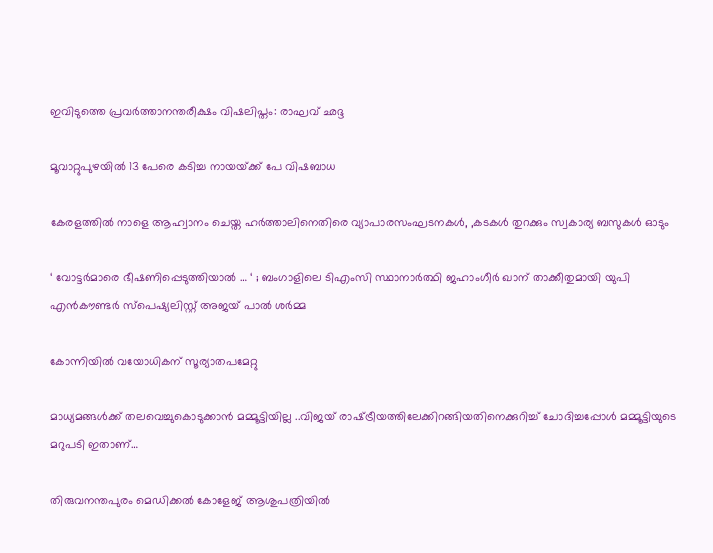ഇവിടുത്തെ പ്രവര്‍ത്താനന്തരീക്ഷം വിഷലിപ്തം: രാഘവ് ഛദ്ദ

മൂവാറ്റുപുഴയില്‍ 13 പേരെ കടിച്ച നായയ്‌ക്ക് പേ വിഷബാധ

കേരളത്തില്‍ നാളെ ആഹ്വാനം ചെയ്ത ഹര്‍ത്താലിനെതിരെ വ്യാപാരസംഘടനകള്‍, ,കടകള്‍ തുറക്കും സ്വകാര്യ ബസുകള്‍ ഓടും

‘ വോട്ടർമാരെ ഭീഷണിപ്പെടുത്തിയാൽ … ‘ ; ബംഗാളിലെ ടിഎംസി സ്ഥാനാർത്ഥി ജഹാംഗീർ ഖാന് താക്കീതുമായി യുപി എൻകൗണ്ടർ സ്പെഷ്യലിസ്റ്റ് അജയ് പാൽ ശർമ്മ

കോന്നിയില്‍ വയോധികന് സൂര്യാതപമേറ്റു

മാധ്യമങ്ങള്‍ക്ക് തലവെച്ചുകൊടുക്കാന്‍ മമ്മൂട്ടിയില്ല ..വിജയ് രാഷ്‌ട്രീയത്തിലേക്കിറങ്ങിയതിനെക്കുറിച്ച് ചോദിച്ചപ്പോള്‍ മമ്മൂട്ടിയുടെ മറുപടി ഇതാണ്…

തിരുവനന്തപുരം മെഡിക്കല്‍ കോളേജ് ആശുപത്രിയില്‍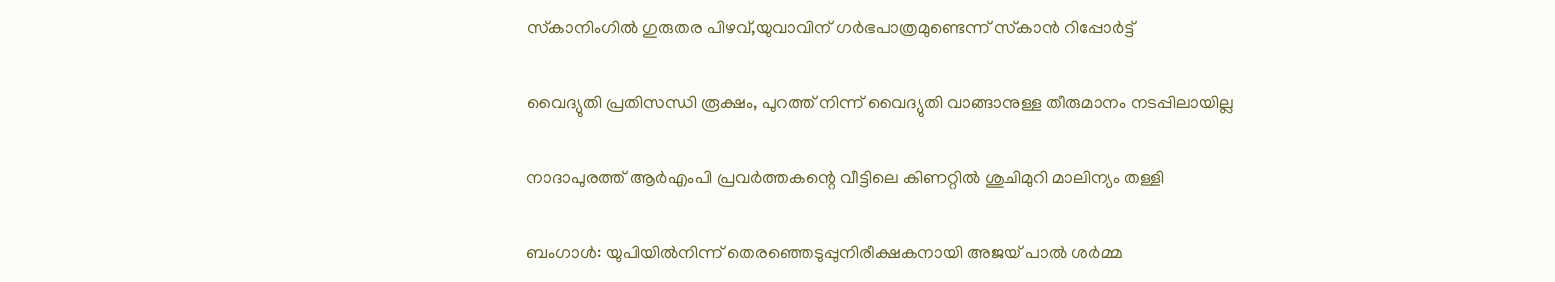സ്‌കാനിംഗില്‍ ഗുരുതര പിഴവ്,യുവാവിന് ഗര്‍ഭപാത്രമുണ്ടെന്ന് സ്‌കാന്‍ റിപ്പോര്‍ട്ട്

വൈദ്യുതി പ്രതിസന്ധി രൂക്ഷം, പുറത്ത് നിന്ന് വൈദ്യുതി വാങ്ങാനുള്ള തീരുമാനം നടപ്പിലായില്ല

നാദാപുരത്ത് ആര്‍എംപി പ്രവര്‍ത്തകന്റെ വീട്ടിലെ കിണറ്റില്‍ ശുചിമുറി മാലിന്യം തള്ളി

ബംഗാൾ: യുപിയിൽനിന്ന് തെരഞ്ഞെടുപ്പുനിരീക്ഷകനായി അജയ് പാൽ ശർമ്മ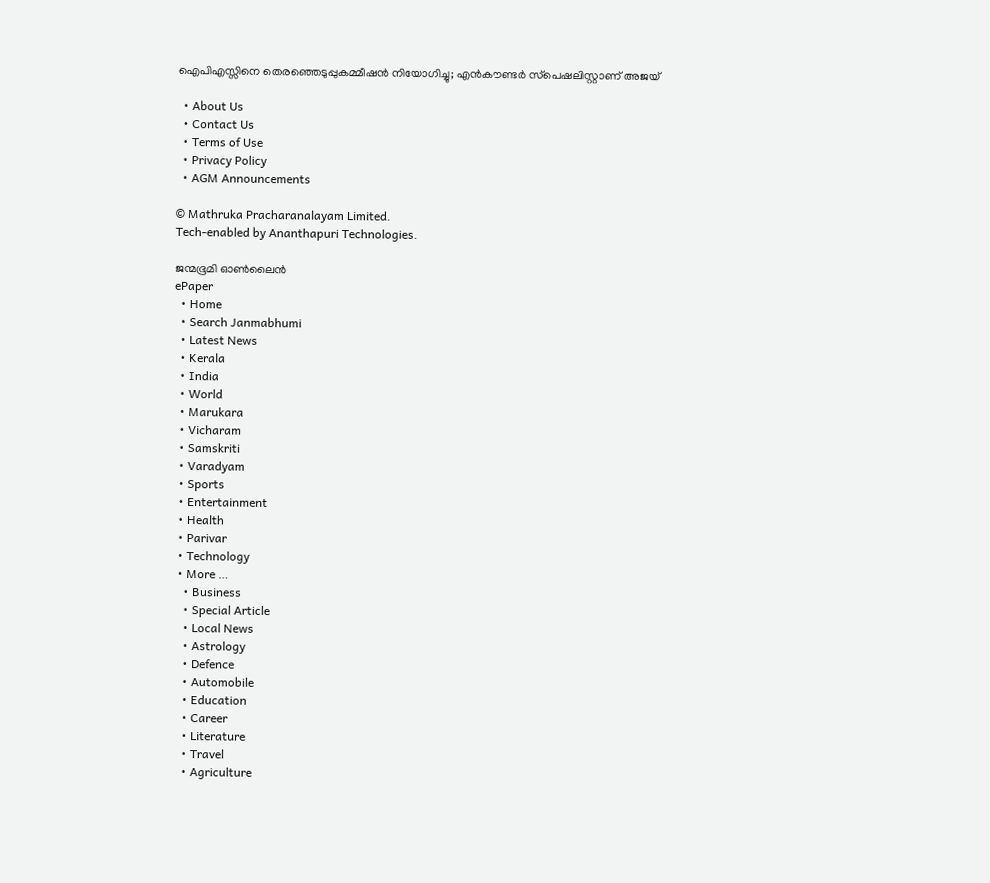ഐപിഎസ്സിനെ തെരഞ്ഞെടുപ്പുകമ്മീഷൻ നിയോഗിച്ചു; എൻകൗണ്ടർ സ്‌പെഷലിസ്റ്റാണ് അജയ്

  • About Us
  • Contact Us
  • Terms of Use
  • Privacy Policy
  • AGM Announcements

© Mathruka Pracharanalayam Limited.
Tech-enabled by Ananthapuri Technologies.

ജന്മഭൂമി ഓണ്‍ലൈന്‍
ePaper
  • Home
  • Search Janmabhumi
  • Latest News
  • Kerala
  • India
  • World
  • Marukara
  • Vicharam
  • Samskriti
  • Varadyam
  • Sports
  • Entertainment
  • Health
  • Parivar
  • Technology
  • More …
    • Business
    • Special Article
    • Local News
    • Astrology
    • Defence
    • Automobile
    • Education
    • Career
    • Literature
    • Travel
    • Agriculture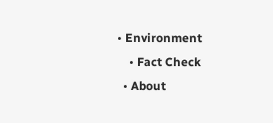• Environment
    • Fact Check
  • About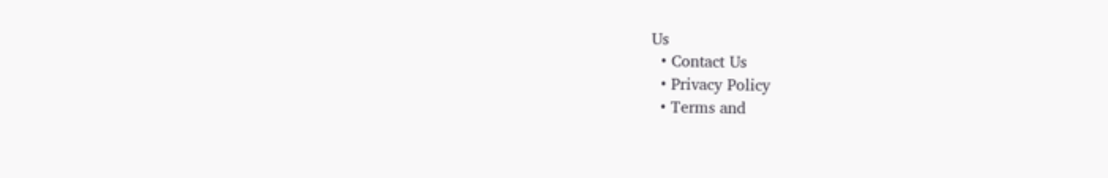Us
  • Contact Us
  • Privacy Policy
  • Terms and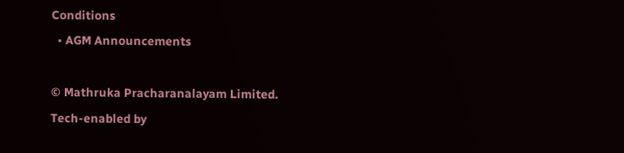Conditions
  • AGM Announcements

© Mathruka Pracharanalayam Limited.
Tech-enabled by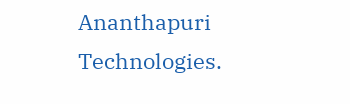Ananthapuri Technologies.